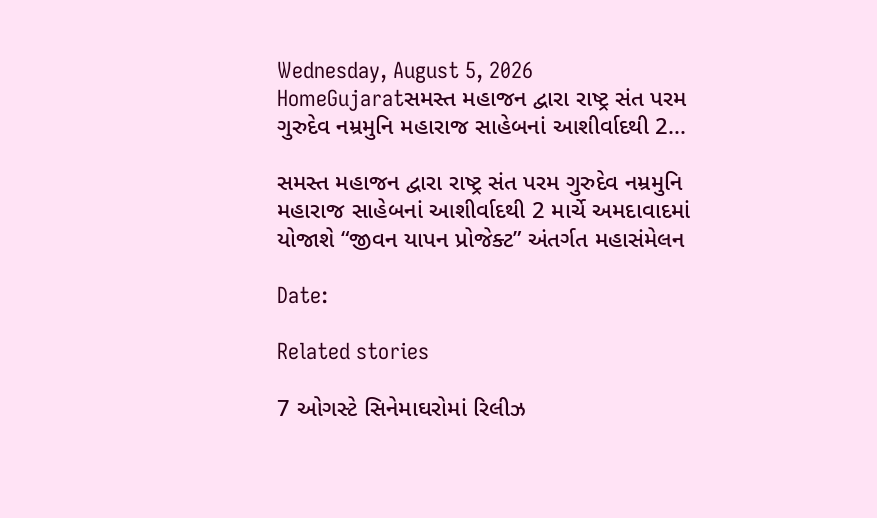Wednesday, August 5, 2026
HomeGujaratસમસ્ત મહાજન દ્વારા રાષ્ટ્ર સંત પરમ ગુરુદેવ નમ્રમુનિ મહારાજ સાહેબનાં આશીર્વાદથી 2...

સમસ્ત મહાજન દ્વારા રાષ્ટ્ર સંત પરમ ગુરુદેવ નમ્રમુનિ મહારાજ સાહેબનાં આશીર્વાદથી 2 માર્ચે અમદાવાદમાં યોજાશે “જીવન યાપન પ્રોજેક્ટ” અંતર્ગત મહાસંમેલન

Date:

Related stories

7 ઓગસ્ટે સિનેમાઘરોમાં રિલીઝ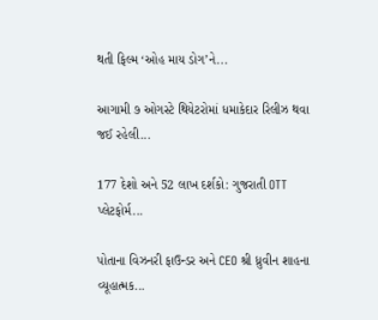થતી ફિલ્મ ‘ઓહ માય ડોગ’ને...

આગામી ૭ ઓગસ્ટે થિયેટરોમાં ધમાકેદાર રિલીઝ થવા જઈ રહેલી...

177 દેશો અને 52 લાખ દર્શકો: ગુજરાતી OTT પ્લેટફોર્મ...

પોતાના વિઝનરી ફાઉન્ડર અને CEO શ્રી ધ્રુવીન શાહના વ્યૂહાત્મક...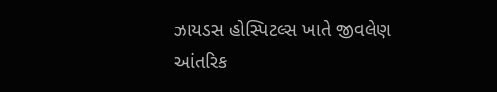ઝાયડસ હોસ્પિટલ્સ ખાતે જીવલેણ આંતરિક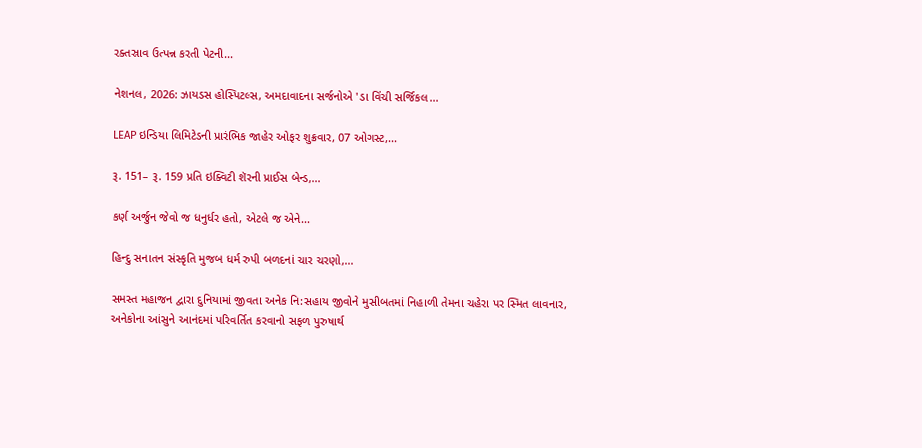રક્તસ્રાવ ઉત્પન્ન કરતી પેટની...

નેશનલ, 2026: ઝાયડસ હોસ્પિટલ્સ, અમદાવાદના સર્જનોએ 'ડા વિંચી સર્જિકલ...

LEAP ઇન્ડિયા લિમિટેડની પ્રારંભિક જાહેર ઓફર શુક્રવાર, 07 ઓગસ્ટ,...

રૂ. 151– રૂ. 159 પ્રતિ ઇક્વિટી શૅરની પ્રાઈસ બેન્ડ,...

કર્ણ અર્જુન જેવો જ ધનુર્ધર હતો, એટલે જ એને...

હિન્દુ સનાતન સંસ્કૃતિ મુજબ ધર્મ રુપી બળદનાં ચાર ચરણો,...

સમસ્ત મહાજન દ્વારા દુનિયામાં જીવતા અનેક નિ:સહાય જીવોને મુસીબતમાં નિહાળી તેમના ચહેરા પર સ્મિત લાવનાર, અનેકોના આંસુને આનંદમાં પરિવર્તિત કરવાનો સફળ પુરુષાર્થ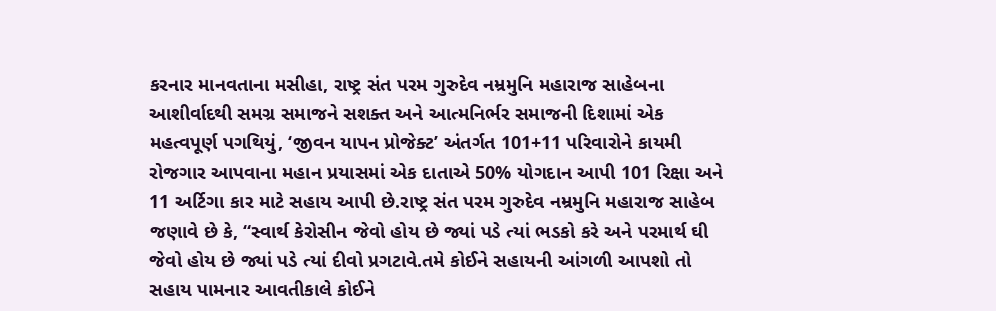કરનાર માનવતાના મસીહા, રાષ્ટ્ર સંત પરમ ગુરુદેવ નમ્રમુનિ મહારાજ સાહેબના આશીર્વાદથી સમગ્ર સમાજને સશક્ત અને આત્મનિર્ભર સમાજની દિશામાં એક મહત્વપૂર્ણ પગથિયું, ‘જીવન યાપન પ્રોજેક્ટ’ અંતર્ગત 101+11 પરિવારોને કાયમી રોજગાર આપવાના મહાન પ્રયાસમાં એક દાતાએ 50% યોગદાન આપી 101 રિક્ષા અને 11 અર્ટિગા કાર માટે સહાય આપી છે.રાષ્ટ્ર સંત પરમ ગુરુદેવ નમ્રમુનિ મહારાજ સાહેબ જણાવે છે કે, “સ્વાર્થ કેરોસીન જેવો હોય છે જ્યાં પડે ત્યાં ભડકો કરે અને પરમાર્થ ઘી જેવો હોય છે જ્યાં પડે ત્યાં દીવો પ્રગટાવે.તમે કોઈને સહાયની આંગળી આપશો તો સહાય પામનાર આવતીકાલે કોઈને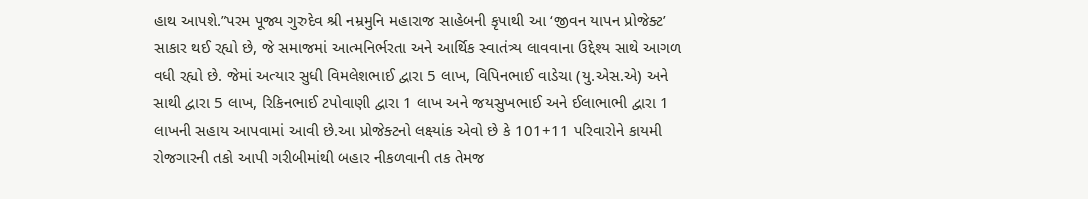હાથ આપશે.”પરમ પૂજ્ય ગુરુદેવ શ્રી નમ્રમુનિ મહારાજ સાહેબની કૃપાથી આ ‘જીવન યાપન પ્રોજેક્ટ’ સાકાર થઈ રહ્યો છે, જે સમાજમાં આત્મનિર્ભરતા અને આર્થિક સ્વાતંત્ર્ય લાવવાના ઉદ્દેશ્ય સાથે આગળ વધી રહ્યો છે. જેમાં અત્યાર સુધી વિમલેશભાઈ દ્વારા 5 લાખ, વિપિનભાઈ વાડેચા (યુ.એસ.એ) અને સાથી દ્વારા 5 લાખ, રિકિનભાઈ ટપોવાણી દ્વારા 1 લાખ અને જયસુખભાઈ અને ઈલાભાભી દ્વારા 1 લાખની સહાય આપવામાં આવી છે.આ પ્રોજેક્ટનો લક્ષ્યાંક એવો છે કે 101+11 પરિવારોને કાયમી રોજગારની તકો આપી ગરીબીમાંથી બહાર નીકળવાની તક તેમજ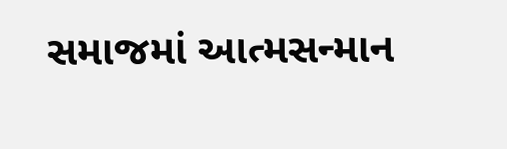સમાજમાં આત્મસન્માન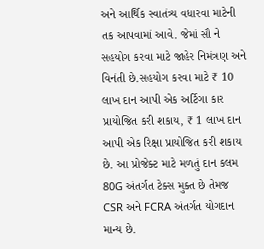અને આર્થિક સ્વાતંત્ર્ય વધારવા માટેની તક આપવામાં આવે. જેમાં સૌ ને સહયોગ કરવા માટે જાહેર નિમંત્રણ અને વિનંતી છે.સહયોગ કરવા માટે ₹ 10 લાખ દાન આપી એક અર્ટિગા કાર પ્રાયોજિત કરી શકાય, ₹ 1 લાખ દાન આપી એક રિક્ષા પ્રાયોજિત કરી શકાય છે. આ પ્રોજેક્ટ માટે મળતું દાન કલમ 80G અંતર્ગત ટેક્સ મુક્ત છે તેમજ CSR અને FCRA અંતર્ગત યોગદાન માન્ય છે.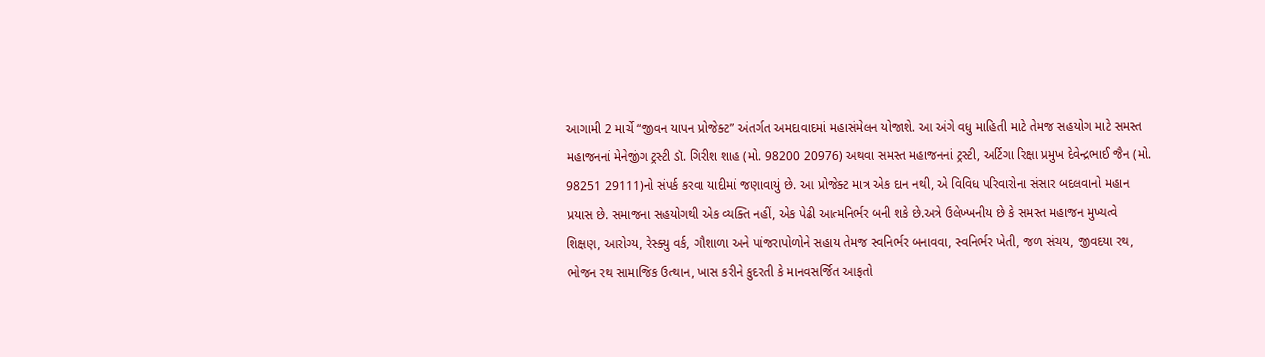આગામી 2 માર્ચે “જીવન યાપન પ્રોજેક્ટ” અંતર્ગત અમદાવાદમાં મહાસંમેલન યોજાશે. આ અંગે વધુ માહિતી માટે તેમજ સહયોગ માટે સમસ્ત મહાજનનાં મેનેજીંગ ટ્રસ્ટી ડૉ. ગિરીશ શાહ (મો. 98200 20976) અથવા સમસ્ત મહાજનનાં ટ્રસ્ટી, અર્ટિગા રિક્ષા પ્રમુખ દેવેન્દ્રભાઈ જૈન (મો. 98251 29111)નો સંપર્ક કરવા યાદીમાં જણાવાયું છે. આ પ્રોજેક્ટ માત્ર એક દાન નથી, એ વિવિધ પરિવારોના સંસાર બદલવાનો મહાન પ્રયાસ છે. સમાજના સહયોગથી એક વ્યક્તિ નહીં, એક પેઢી આત્મનિર્ભર બની શકે છે.અત્રે ઉલેખ્ખનીય છે કે સમસ્ત મહાજન મુખ્યત્વે શિક્ષણ, આરોગ્ય, રેસ્ક્યુ વર્ક, ગૌશાળા અને પાંજરાપોળોને સહાય તેમજ સ્વનિર્ભર બનાવવા, સ્વનિર્ભર ખેતી, જળ સંચય, જીવદયા રથ, ભોજન રથ સામાજિક ઉત્થાન, ખાસ કરીને કુદરતી કે માનવસર્જિત આફતો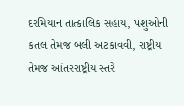દરમિયાન તાત્કાલિક સહાય, પશુઓની કતલ તેમજ બલી અટકાવવી, રાષ્ટ્રીય તેમજ આંતરરાષ્ટ્રીય સ્તરે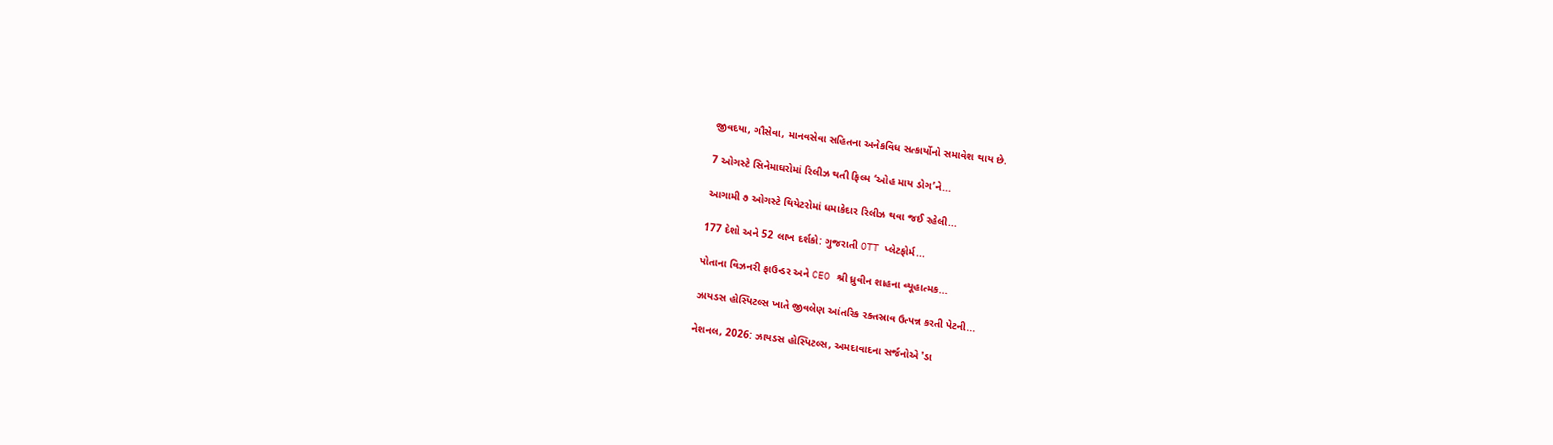જીવદયા, ગૌસેવા, માનવસેવા સહિતના અનેકવિધ સત્કાર્યોનો સમાવેશ થાય છે.

7 ઓગસ્ટે સિનેમાઘરોમાં રિલીઝ થતી ફિલ્મ ‘ઓહ માય ડોગ’ને...

આગામી ૭ ઓગસ્ટે થિયેટરોમાં ધમાકેદાર રિલીઝ થવા જઈ રહેલી...

177 દેશો અને 52 લાખ દર્શકો: ગુજરાતી OTT પ્લેટફોર્મ...

પોતાના વિઝનરી ફાઉન્ડર અને CEO શ્રી ધ્રુવીન શાહના વ્યૂહાત્મક...

ઝાયડસ હોસ્પિટલ્સ ખાતે જીવલેણ આંતરિક રક્તસ્રાવ ઉત્પન્ન કરતી પેટની...

નેશનલ, 2026: ઝાયડસ હોસ્પિટલ્સ, અમદાવાદના સર્જનોએ 'ડા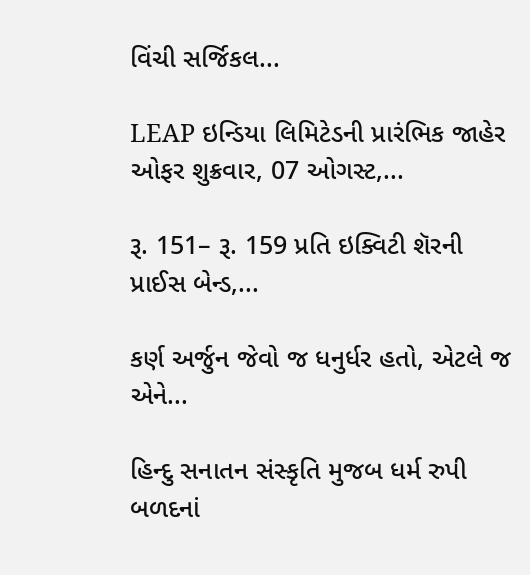વિંચી સર્જિકલ...

LEAP ઇન્ડિયા લિમિટેડની પ્રારંભિક જાહેર ઓફર શુક્રવાર, 07 ઓગસ્ટ,...

રૂ. 151– રૂ. 159 પ્રતિ ઇક્વિટી શૅરની પ્રાઈસ બેન્ડ,...

કર્ણ અર્જુન જેવો જ ધનુર્ધર હતો, એટલે જ એને...

હિન્દુ સનાતન સંસ્કૃતિ મુજબ ધર્મ રુપી બળદનાં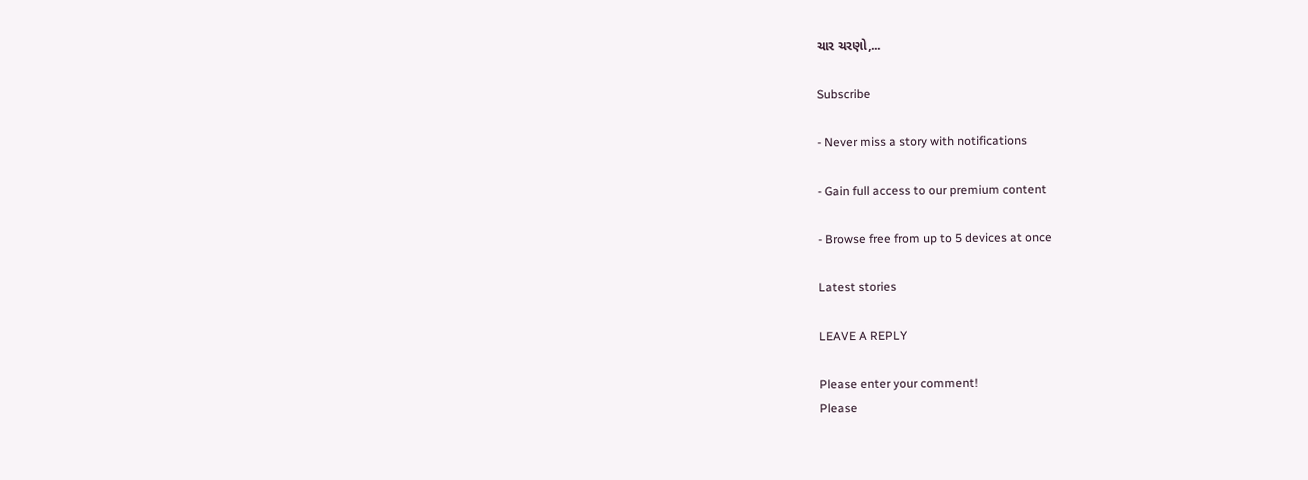ચાર ચરણો,...

Subscribe

- Never miss a story with notifications

- Gain full access to our premium content

- Browse free from up to 5 devices at once

Latest stories

LEAVE A REPLY

Please enter your comment!
Please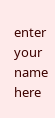enter your name here